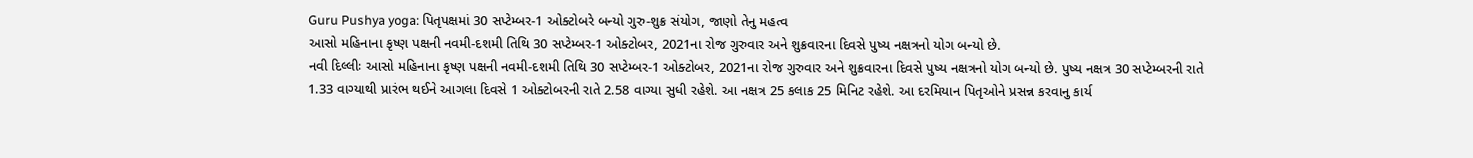Guru Pushya yoga: પિતૃપક્ષમાં 30 સપ્ટેમ્બર-1 ઓક્ટોબરે બન્યો ગુરુ-શુક્ર સંયોગ, જાણો તેનુ મહત્વ
આસો મહિનાના કૃષ્ણ પક્ષની નવમી-દશમી તિથિ 30 સપ્ટેમ્બર-1 ઓક્ટોબર, 2021ના રોજ ગુરુવાર અને શુક્રવારના દિવસે પુષ્ય નક્ષત્રનો યોગ બન્યો છે.
નવી દિલ્લીઃ આસો મહિનાના કૃષ્ણ પક્ષની નવમી-દશમી તિથિ 30 સપ્ટેમ્બર-1 ઓક્ટોબર, 2021ના રોજ ગુરુવાર અને શુક્રવારના દિવસે પુષ્ય નક્ષત્રનો યોગ બન્યો છે. પુષ્ય નક્ષત્ર 30 સપ્ટેમ્બરની રાતે 1.33 વાગ્યાથી પ્રારંભ થઈને આગલા દિવસે 1 ઓક્ટોબરની રાતે 2.58 વાગ્યા સુધી રહેશે. આ નક્ષત્ર 25 કલાક 25 મિનિટ રહેશે. આ દરમિયાન પિતૃઓને પ્રસન્ન કરવાનુ કાર્ય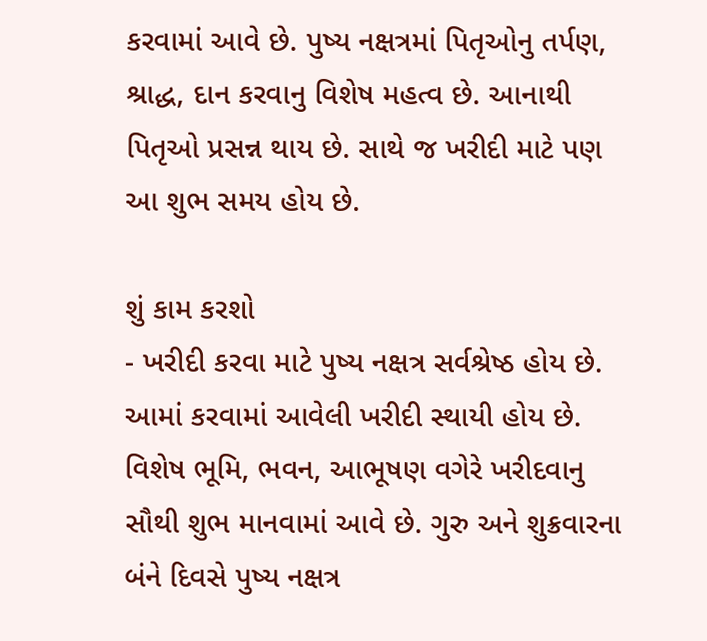કરવામાં આવે છે. પુષ્ય નક્ષત્રમાં પિતૃઓનુ તર્પણ, શ્રાદ્ધ, દાન કરવાનુ વિશેષ મહત્વ છે. આનાથી પિતૃઓ પ્રસન્ન થાય છે. સાથે જ ખરીદી માટે પણ આ શુભ સમય હોય છે.

શું કામ કરશો
- ખરીદી કરવા માટે પુષ્ય નક્ષત્ર સર્વશ્રેષ્ઠ હોય છે. આમાં કરવામાં આવેલી ખરીદી સ્થાયી હોય છે. વિશેષ ભૂમિ, ભવન, આભૂષણ વગેરે ખરીદવાનુ સૌથી શુભ માનવામાં આવે છે. ગુરુ અને શુક્રવારના બંને દિવસે પુષ્ય નક્ષત્ર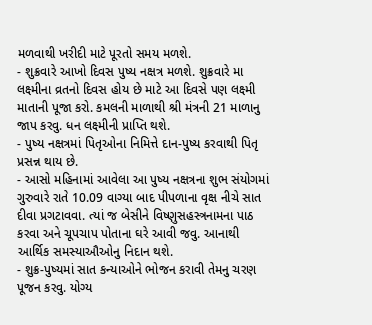મળવાથી ખરીદી માટે પૂરતો સમય મળશે.
- શુક્રવારે આખો દિવસ પુષ્ય નક્ષત્ર મળશે. શુક્રવારે મા લક્ષ્મીના વ્રતનો દિવસ હોય છે માટે આ દિવસે પણ લક્ષ્મી માતાની પૂજા કરો. કમલની માળાથી શ્રી મંત્રની 21 માળાનુ જાપ કરવુ. ધન લક્ષ્મીની પ્રાપ્તિ થશે.
- પુષ્ય નક્ષત્રમાં પિતૃઓના નિમિત્તે દાન-પુષ્ય કરવાથી પિતૃ પ્રસન્ન થાય છે.
- આસો મહિનામાં આવેલા આ પુષ્ય નક્ષત્રના શુભ સંયોગમાં ગુરુવારે રાતે 10.09 વાગ્યા બાદ પીપળાના વૃક્ષ નીચે સાત દીવા પ્રગટાવવા. ત્યાં જ બેસીને વિષ્ણુસહસ્ત્રનામના પાઠ કરવા અને ચૂપચાપ પોતાના ઘરે આવી જવુ. આનાથી આર્થિક સમસ્યાઔઓનુ નિદાન થશે.
- શુક્ર-પુષ્યમાં સાત કન્યાઓને ભોજન કરાવી તેમનુ ચરણ પૂજન કરવુ. યોગ્ય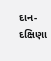દાન-દક્ષિણા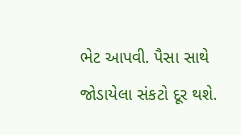ભેટ આપવી. પૈસા સાથે જોડાયેલા સંકટો દૂર થશે.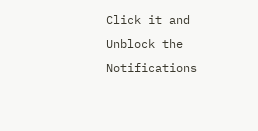Click it and Unblock the Notifications